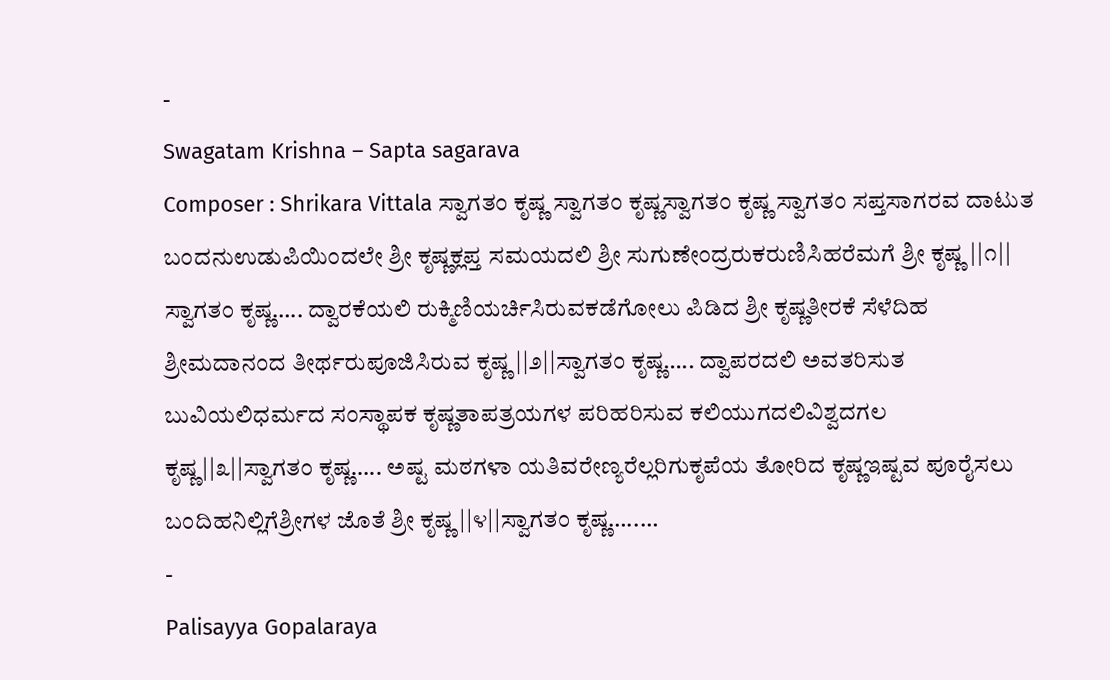-
Swagatam Krishna – Sapta sagarava
Composer : Shrikara Vittala ಸ್ವಾಗತಂ ಕೃಷ್ಣ ಸ್ವಾಗತಂ ಕೃಷ್ಣಸ್ವಾಗತಂ ಕೃಷ್ಣ ಸ್ವಾಗತಂ ಸಪ್ತಸಾಗರವ ದಾಟುತ ಬಂದನುಉಡುಪಿಯಿಂದಲೇ ಶ್ರೀ ಕೃಷ್ಣಕ್ಲಪ್ತ ಸಮಯದಲಿ ಶ್ರೀ ಸುಗುಣೇಂದ್ರರುಕರುಣಿಸಿಹರೆಮಗೆ ಶ್ರೀ ಕೃಷ್ಣ ||೧|| ಸ್ವಾಗತಂ ಕೃಷ್ಣ….. ದ್ವಾರಕೆಯಲಿ ರುಕ್ಮಿಣಿಯರ್ಚಿಸಿರುವಕಡೆಗೋಲು ಪಿಡಿದ ಶ್ರೀ ಕೃಷ್ಣತೀರಕೆ ಸೆಳೆದಿಹ ಶ್ರೀಮದಾನಂದ ತೀರ್ಥರುಪೂಜಿಸಿರುವ ಕೃಷ್ಣ ||೨||ಸ್ವಾಗತಂ ಕೃಷ್ಣ….. ದ್ವಾಪರದಲಿ ಅವತರಿಸುತ ಬುವಿಯಲಿಧರ್ಮದ ಸಂಸ್ಥಾಪಕ ಕೃಷ್ಣತಾಪತ್ರಯಗಳ ಪರಿಹರಿಸುವ ಕಲಿಯುಗದಲಿವಿಶ್ವದಗಲ ಕೃಷ್ಣ||೩||ಸ್ವಾಗತಂ ಕೃಷ್ಣ….. ಅಷ್ಟ ಮಠಗಳಾ ಯತಿವರೇಣ್ಯರೆಲ್ಲರಿಗುಕೃಪೆಯ ತೋರಿದ ಕೃಷ್ಣಇಷ್ಟವ ಪೂರೈಸಲು ಬಂದಿಹನಿಲ್ಲಿಗೆಶ್ರೀಗಳ ಜೊತೆ ಶ್ರೀ ಕೃಷ್ಣ ||೪||ಸ್ವಾಗತಂ ಕೃಷ್ಣ…..…
-
Palisayya Gopalaraya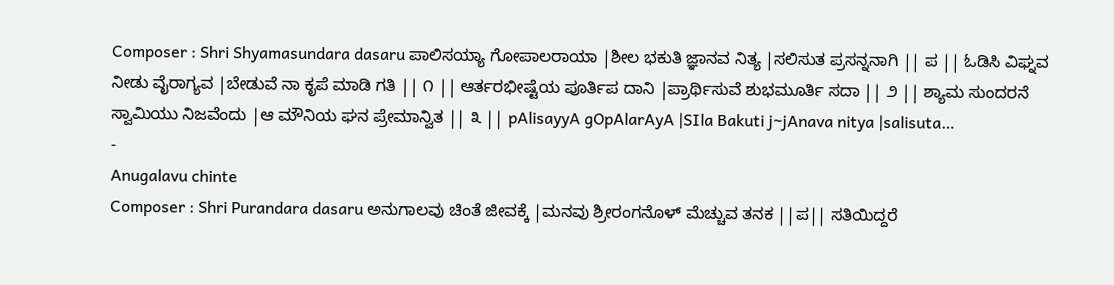Composer : Shri Shyamasundara dasaru ಪಾಲಿಸಯ್ಯಾ ಗೋಪಾಲರಾಯಾ |ಶೀಲ ಭಕುತಿ ಜ್ಞಾನವ ನಿತ್ಯ |ಸಲಿಸುತ ಪ್ರಸನ್ನನಾಗಿ || ಪ || ಓಡಿಸಿ ವಿಘ್ನವ ನೀಡು ವೈರಾಗ್ಯವ |ಬೇಡುವೆ ನಾ ಕೃಪೆ ಮಾಡಿ ಗತಿ || ೧ || ಆರ್ತರಭೀಷ್ಟೆಯ ಪೂರ್ತಿಪ ದಾನಿ |ಪ್ರಾರ್ಥಿಸುವೆ ಶುಭಮೂರ್ತಿ ಸದಾ || ೨ || ಶ್ಯಾಮ ಸುಂದರನೆ ಸ್ವಾಮಿಯು ನಿಜವೆಂದು |ಆ ಮೌನಿಯ ಘನ ಪ್ರೇಮಾನ್ವಿತ || ೩ || pAlisayyA gOpAlarAyA |SIla Bakuti j~jAnava nitya |salisuta…
-
Anugalavu chinte
Composer : Shri Purandara dasaru ಅನುಗಾಲವು ಚಿಂತೆ ಜೀವಕ್ಕೆ |ಮನವು ಶ್ರೀರಂಗನೊಳ್ ಮೆಚ್ಚುವ ತನಕ ||ಪ|| ಸತಿಯಿದ್ದರೆ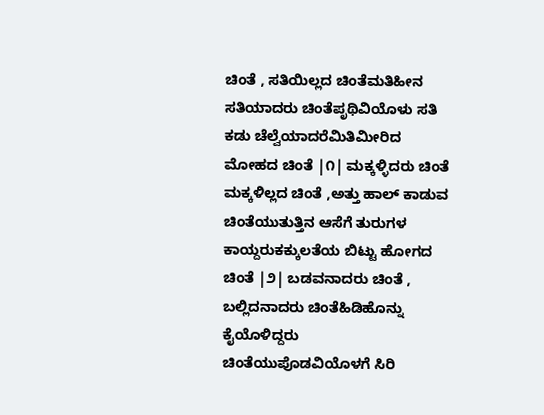ಚಿಂತೆ , ಸತಿಯಿಲ್ಲದ ಚಿಂತೆಮತಿಹೀನ ಸತಿಯಾದರು ಚಿಂತೆಪೃಥಿವಿಯೊಳು ಸತಿ ಕಡು ಚೆಲ್ವೆಯಾದರೆಮಿತಿಮೀರಿದ ಮೋಹದ ಚಿಂತೆ |೧| ಮಕ್ಕಳ್ಳಿದರು ಚಿಂತೆ ಮಕ್ಕಳಿಲ್ಲದ ಚಿಂತೆ ,ಅತ್ತು ಹಾಲ್ ಕಾಡುವ ಚಿಂತೆಯುತುತ್ತಿನ ಆಸೆಗೆ ತುರುಗಳ ಕಾಯ್ದರುಕಕ್ಕುಲತೆಯ ಬಿಟ್ಟು ಹೋಗದ ಚಿಂತೆ |೨| ಬಡವನಾದರು ಚಿಂತೆ , ಬಲ್ಲಿದನಾದರು ಚಿಂತೆಹಿಡಿಹೊನ್ನು ಕೈಯೊಳಿದ್ದರು ಚಿಂತೆಯುಪೊಡವಿಯೊಳಗೆ ಸಿರಿ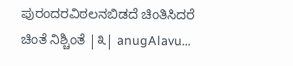ಪುರಂದರವಿಠಲನಬಿಡದೆ ಚಿಂತಿಸಿದರೆ ಚಿಂತೆ ನಿಶ್ಚಿಂತೆ |೩| anugAlavu…